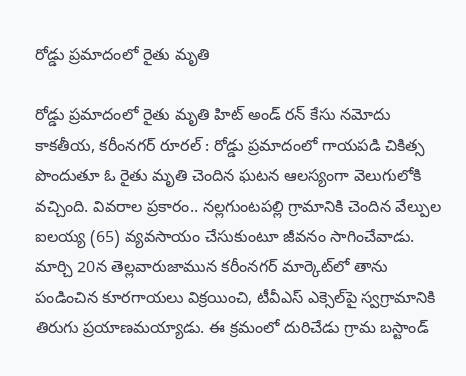రోడ్డు ప్రమాదంలో రైతు మృతి

రోడ్డు ప్రమాదంలో రైతు మృతి హిట్ అండ్ రన్ కేసు నమోదు కాకతీయ, కరీంనగర్ రూరల్ : రోడ్డు ప్రమాదంలో గాయపడి చికిత్స పొందుతూ ఓ రైతు మృతి చెందిన ఘటన ఆలస్యంగా వెలుగులోకి వచ్చింది. వివరాల ప్రకారం.. నల్లగుంటపల్లి గ్రామానికి చెందిన వేల్పుల ఐలయ్య (65) వ్యవసాయం చేసుకుంటూ జీవనం సాగించేవాడు. మార్చి 20న తెల్లవారుజామున కరీంనగర్ మార్కెట్‌లో తాను పండించిన కూరగాయలు విక్రయించి, టీవీఎస్ ఎక్సెల్‌పై స్వగ్రామానికి తిరుగు ప్రయాణమయ్యాడు. ఈ క్రమంలో దురిచేడు గ్రామ బస్టాండ్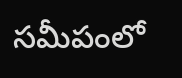సమీపంలో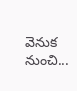వెనుక నుంచి...